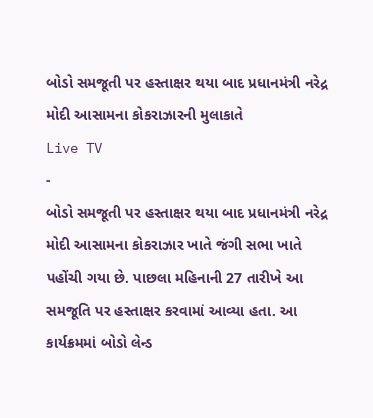બોડો સમજૂતી પર હસ્તાક્ષર થયા બાદ પ્રધાનમંત્રી નરેદ્ર મોદી આસામના કોકરાઝારની મુલાકાતે
Live TV
-
બોડો સમજૂતી પર હસ્તાક્ષર થયા બાદ પ્રધાનમંત્રી નરેદ્ર મોદી આસામના કોકરાઝાર ખાતે જંગી સભા ખાતે પહોંચી ગયા છે. પાછલા મહિનાની 27 તારીખે આ સમજૂતિ પર હસ્તાક્ષર કરવામાં આવ્યા હતા. આ કાર્યક્રમમાં બોડો લેન્ડ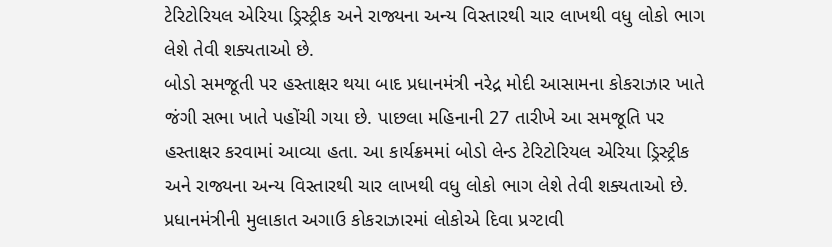ટેરિટોરિયલ એરિયા ડ્રિસ્ટ્રીક અને રાજ્યના અન્ય વિસ્તારથી ચાર લાખથી વધુ લોકો ભાગ લેશે તેવી શક્યતાઓ છે.
બોડો સમજૂતી પર હસ્તાક્ષર થયા બાદ પ્રધાનમંત્રી નરેદ્ર મોદી આસામના કોકરાઝાર ખાતે જંગી સભા ખાતે પહોંચી ગયા છે. પાછલા મહિનાની 27 તારીખે આ સમજૂતિ પર હસ્તાક્ષર કરવામાં આવ્યા હતા. આ કાર્યક્રમમાં બોડો લેન્ડ ટેરિટોરિયલ એરિયા ડ્રિસ્ટ્રીક અને રાજ્યના અન્ય વિસ્તારથી ચાર લાખથી વધુ લોકો ભાગ લેશે તેવી શક્યતાઓ છે. પ્રધાનમંત્રીની મુલાકાત અગાઉ કોકરાઝારમાં લોકોએ દિવા પ્રગ્ટાવી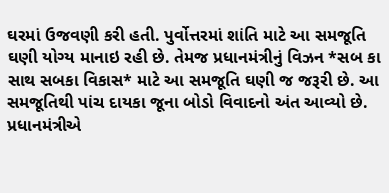ઘરમાં ઉજવણી કરી હતી. પુર્વોત્તરમાં શાંતિ માટે આ સમજૂતિ ઘણી યોગ્ય માનાઇ રહી છે. તેમજ પ્રધાનમંત્રીનું વિઝન *સબ કા સાથ સબકા વિકાસ* માટે આ સમજૂતિ ઘણી જ જરૂરી છે. આ સમજૂતિથી પાંચ દાયકા જૂના બોડો વિવાદનો અંત આવ્યો છે. પ્રધાનમંત્રીએ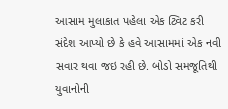આસામ મુલાકાત પહેલા એક ટ્વિટ કરી સંદેશ આપ્યો છે કે હવે આસામમાં એક નવી સવાર થવા જઇ રહી છે. બોડો સમજૂતિથી યુવાનોની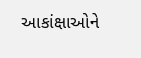આકાંક્ષાઓને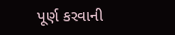પૂર્ણ કરવાની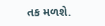તક મળશે.